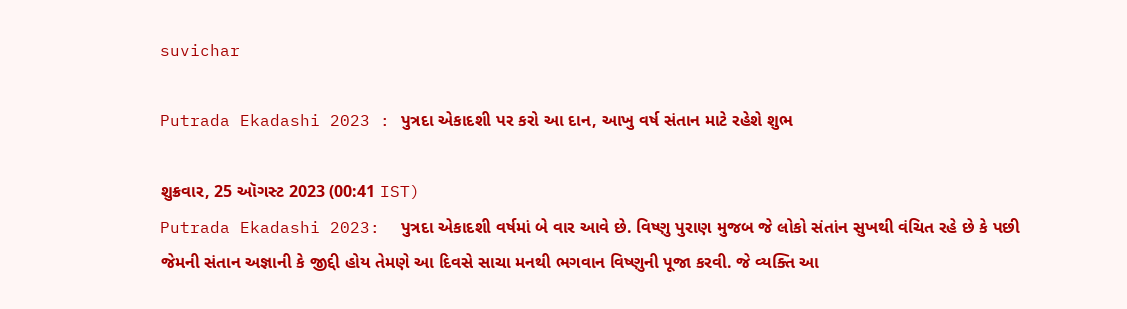suvichar

Putrada Ekadashi 2023 : પુત્રદા એકાદશી પર કરો આ દાન, આખુ વર્ષ સંતાન માટે રહેશે શુભ

શુક્રવાર, 25 ઑગસ્ટ 2023 (00:41 IST)
Putrada Ekadashi 2023:  પુત્રદા એકાદશી વર્ષમાં બે વાર આવે છે. વિષ્ણુ પુરાણ મુજબ જે લોકો સંતાંન સુખથી વંચિત રહે છે કે પછી જેમની સંતાન અજ્ઞાની કે જીદ્દી હોય તેમણે આ દિવસે સાચા મનથી ભગવાન વિષ્ણુની પૂજા કરવી. જે વ્યક્તિ આ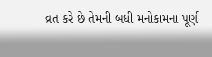વ્રત કરે છે તેમની બધી મનોકામના પૂર્ણ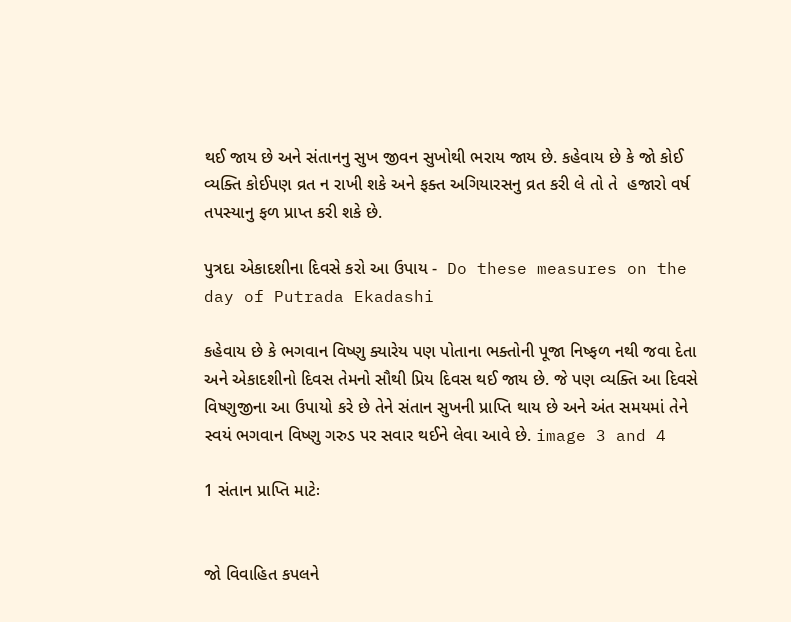થઈ જાય છે અને સંતાનનુ સુખ જીવન સુખોથી ભરાય જાય છે. કહેવાય છે કે જો કોઈ વ્યક્તિ કોઈપણ વ્રત ન રાખી શકે અને ફક્ત અગિયારસનુ વ્રત કરી લે તો તે  હજારો વર્ષ તપસ્યાનુ ફળ પ્રાપ્ત કરી શકે છે.

પુત્રદા એકાદશીના દિવસે કરો આ ઉપાય -  Do these measures on the day of Putrada Ekadashi

કહેવાય છે કે ભગવાન વિષ્ણુ ક્યારેય પણ પોતાના ભક્તોની પૂજા નિષ્ફળ નથી જવા દેતા અને એકાદશીનો દિવસ તેમનો સૌથી પ્રિય દિવસ થઈ જાય છે. જે પણ વ્યક્તિ આ દિવસે વિષ્ણુજીના આ ઉપાયો કરે છે તેને સંતાન સુખની પ્રાપ્તિ થાય છે અને અંત સમયમાં તેને સ્વયં ભગવાન વિષ્ણુ ગરુડ પર સવાર થઈને લેવા આવે છે. image 3 and 4

1 સંતાન પ્રાપ્તિ માટેઃ


જો વિવાહિત કપલને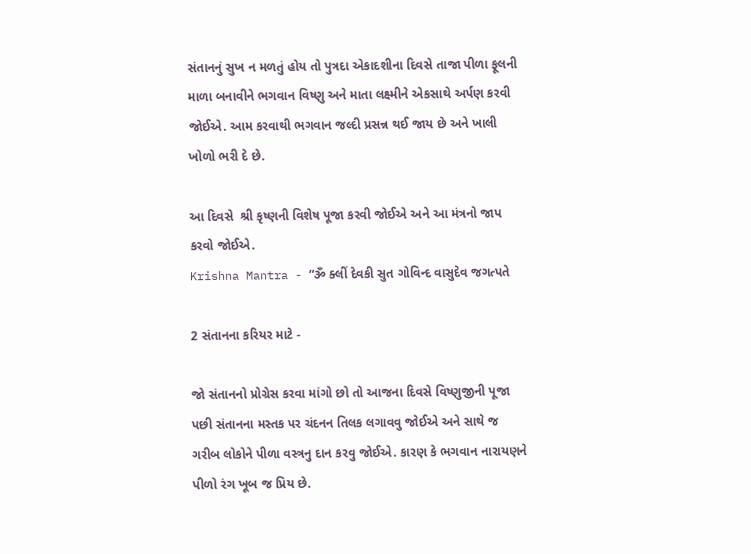સંતાનનું સુખ ન મળતું હોય તો પુત્રદા એકાદશીના દિવસે તાજા પીળા ફૂલની માળા બનાવીને ભગવાન વિષ્ણુ અને માતા લક્ષ્મીને એકસાથે અર્પણ કરવી જોઈએ. આમ કરવાથી ભગવાન જલ્દી પ્રસન્ન થઈ જાય છે અને ખાલી ખોળો ભરી દે છે.

આ દિવસે  શ્રી કૃષ્ણની વિશેષ પૂજા કરવી જોઈએ અને આ મંત્રનો જાપ કરવો જોઈએ.
Krishna Mantra - “ૐ ક્લીં દેવકી સુત ગોવિન્દ વાસુદેવ જગત્પતે

2 સંતાનના કરિયર માટે -

જો સંતાનનો પ્રોગ્રેસ કરવા માંગો છો તો આજના દિવસે વિષ્ણુજીની પૂજા પછી સંતાનના મસ્તક પર ચંદનન તિલક લગાવવુ જોઈએ અને સાથે જ ગરીબ લોકોને પીળા વસ્ત્રનુ દાન કરવુ જોઈએ. કારણ કે ભગવાન નારાયણને પીળો રંગ ખૂબ જ પ્રિય છે.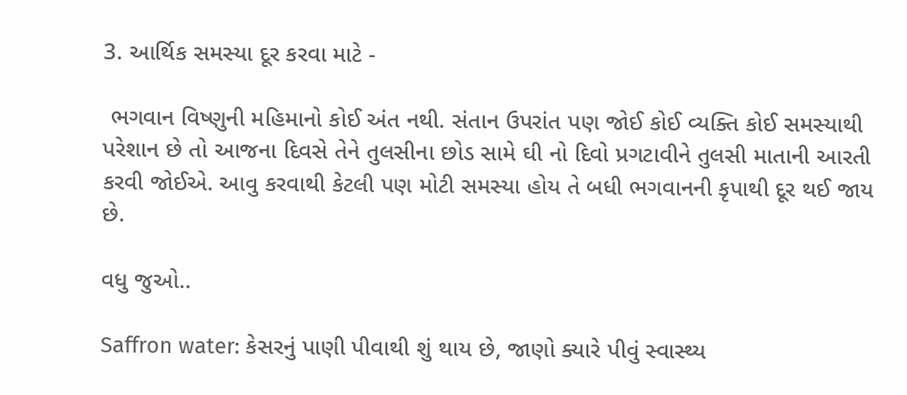3. આર્થિક સમસ્યા દૂર કરવા માટે -

 ભગવાન વિષ્ણુની મહિમાનો કોઈ અંત નથી. સંતાન ઉપરાંત પણ જોઈ કોઈ વ્યક્તિ કોઈ સમસ્યાથી પરેશાન છે તો આજના દિવસે તેને તુલસીના છોડ સામે ઘી નો દિવો પ્રગટાવીને તુલસી માતાની આરતી કરવી જોઈએ. આવુ કરવાથી કેટલી પણ મોટી સમસ્યા હોય તે બધી ભગવાનની કૃપાથી દૂર થઈ જાય છે.

વધુ જુઓ..

Saffron water: કેસરનું પાણી પીવાથી શું થાય છે, જાણો ક્યારે પીવું સ્વાસ્થ્ય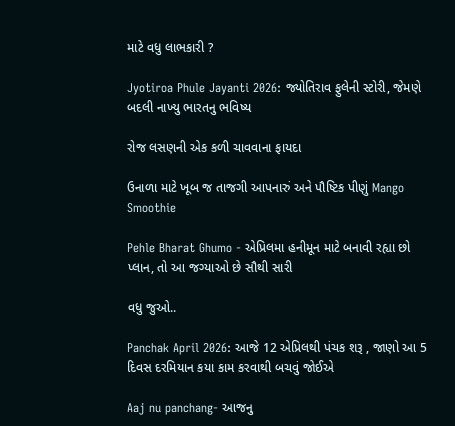માટે વધુ લાભકારી ?

Jyotiroa Phule Jayanti 2026: જ્યોતિરાવ ફુલેની સ્ટોરી, જેમણે બદલી નાખ્યુ ભારતનુ ભવિષ્ય

રોજ લસણની એક કળી ચાવવાના ફાયદા

ઉનાળા માટે ખૂબ જ તાજગી આપનારું અને પૌષ્ટિક પીણું Mango Smoothie

Pehle Bharat Ghumo - એપ્રિલમા હનીમૂન માટે બનાવી રહ્યા છો પ્લાન, તો આ જગ્યાઓ છે સૌથી સારી

વધુ જુઓ..

Panchak April 2026: આજે 12 એપ્રિલથી પંચક શરૂ , જાણો આ 5 દિવસ દરમિયાન કયા કામ કરવાથી બચવું જોઈએ

Aaj nu panchang- આજનુ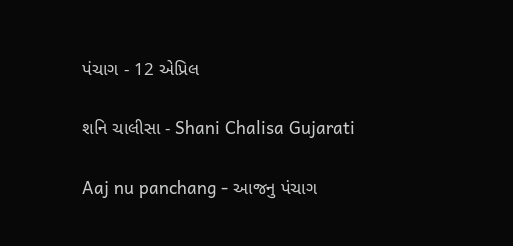પંચાગ - 12 એપ્રિલ

શનિ ચાલીસા - Shani Chalisa Gujarati

Aaj nu panchang - આજનુ પંચાગ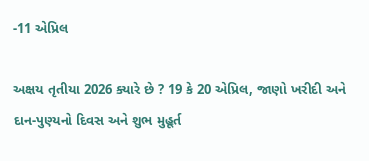-11 એપ્રિલ

અક્ષય તૃતીયા 2026 ક્યારે છે ? 19 કે 20 એપ્રિલ, જાણો ખરીદી અને દાન-પુણ્યનો દિવસ અને શુભ મુહૂર્ત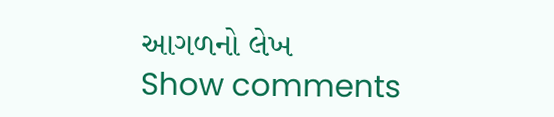આગળનો લેખ
Show comments